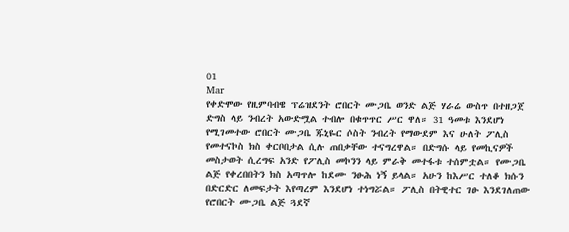01
Mar
የቀድሞው የዚምባብዌ ፕሬዝደንት ሮበርት ሙጋቤ ወንድ ልጅ ሃራሬ ውስጥ በተዘጋጀ ድግስ ላይ ንብረት አውድሟል ተብሎ በቁጥጥር ሥር ዋለ። 31 ዓመቱ እንደሆነ የሚገመተው ሮበርት ሙጋቤ ጁኒዬር ሶስት ንብረት የማውደም እና ሁለት ፖሊስ የመተናኮስ ክስ ቀርቦበታል ሲሉ ጠበቃቸው ተናግረዋል። በድግሱ ላይ የመኪናዎች መስታወት ሲረግፍ አንድ የፖሊስ መኮንን ላይ ምራቅ መተፋቱ ተሰምቷል። የሙጋቤ ልጅ የቀረበበትን ክስ አጣጥሎ ከደሙ ንፁሕ ነኝ ይላል። አሁን ከእሥር ተለቆ ክሱን በድርድር ለመፍታት እየጣረም እንደሆነ ተነግሯል። ፖሊስ በትዊተር ገፁ እንደገለጠው የሮበርት ሙጋቤ ልጅ ጓደኛ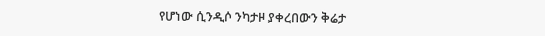የሆነው ሲንዲሶ ንካታዞ ያቀረበውን ቅሬታ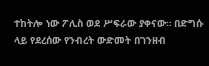ተከትሎ ነው ፖሊስ ወደ ሥፍራው ያቀናው። በድግሱ ላይ የደረሰው የንብረት ውድመት በገንዘብ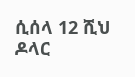ሲሰላ 12 ሺህ ዶላር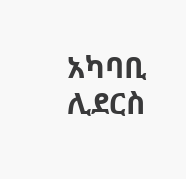አካባቢ ሊደርስ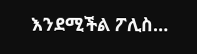እንደሚችል ፖሊስ…